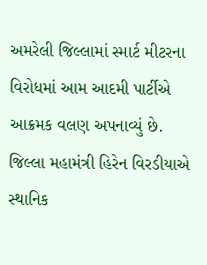અમરેલી જિલ્લામાં સ્માર્ટ મીટરના વિરોધમાં આમ આદમી પાર્ટીએ આક્રમક વલણ અપનાવ્યું છે. જિલ્લા મહામંત્રી હિરેન વિરડીયાએ સ્થાનિક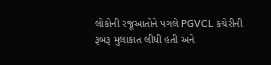લોકોની રજૂઆતોને પગલે PGVCL કચેરીની રૂબરૂ મુલાકાત લીધી હતી અને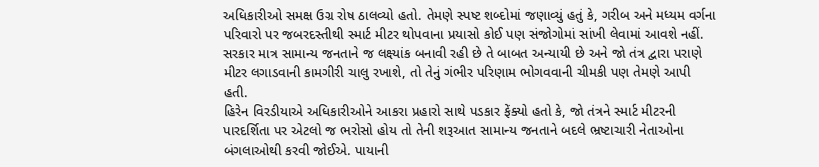અધિકારીઓ સમક્ષ ઉગ્ર રોષ ઠાલવ્યો હતો. તેમણે સ્પષ્ટ શબ્દોમાં જણાવ્યું હતું કે, ગરીબ અને મધ્યમ વર્ગના પરિવારો પર જબરદસ્તીથી સ્માર્ટ મીટર થોપવાના પ્રયાસો કોઈ પણ સંજોગોમાં સાંખી લેવામાં આવશે નહીં. સરકાર માત્ર સામાન્ય જનતાને જ લક્ષ્યાંક બનાવી રહી છે તે બાબત અન્યાયી છે અને જો તંત્ર દ્વારા પરાણે મીટર લગાડવાની કામગીરી ચાલુ રખાશે, તો તેનું ગંભીર પરિણામ ભોગવવાની ચીમકી પણ તેમણે આપી હતી.
હિરેન વિરડીયાએ અધિકારીઓને આકરા પ્રહારો સાથે પડકાર ફેંક્યો હતો કે, જો તંત્રને સ્માર્ટ મીટરની પારદર્શિતા પર એટલો જ ભરોસો હોય તો તેની શરૂઆત સામાન્ય જનતાને બદલે ભ્રષ્ટાચારી નેતાઓના બંગલાઓથી કરવી જોઈએ. પાયાની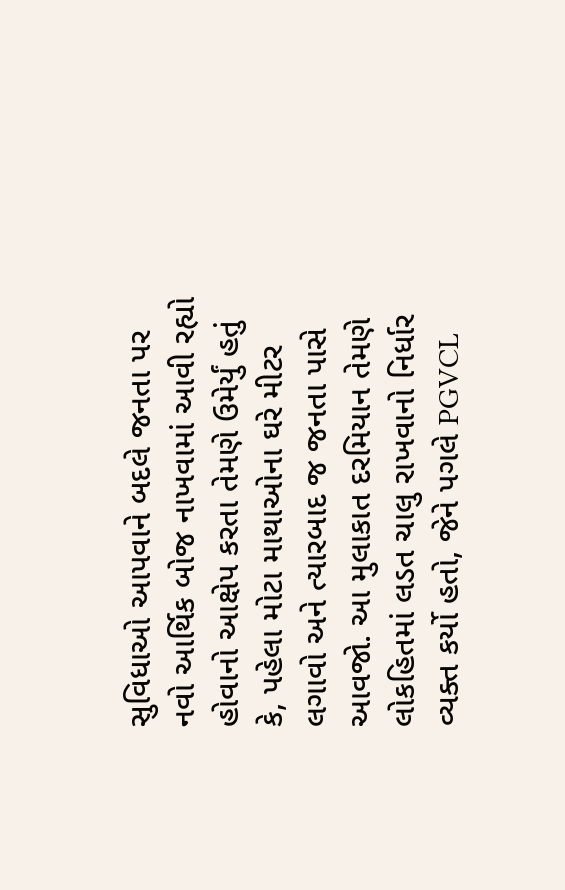સુવિધાઓ આપવાને બદલે જનતા પર નવો આર્થિક બોજ નાખવામાં આવી રહ્યો હોવાનો આક્ષેપ કરતા તેમણે ઉમેર્યું હતું કે, પહેલા મોટા માથાઓના ઘરે મીટર લગાવો અને ત્યારબાદ જ જનતા પાસે આવજો. આ મુલાકાત દરમિયાન તેમણે લોકહિતમાં લડત ચાલુ રાખવાનો નિર્ધાર વ્યક્ત કર્યો હતો, જેને પગલે PGVCL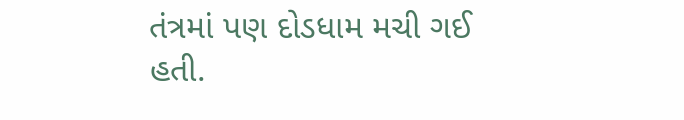તંત્રમાં પણ દોડધામ મચી ગઈ હતી.